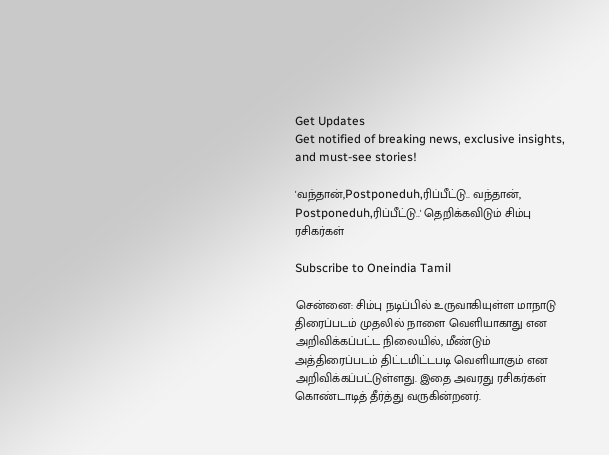Get Updates
Get notified of breaking news, exclusive insights, and must-see stories!

'வந்தான்,Postponeduh,ரிப்பீட்டு.. வந்தான், Postponeduh,ரிப்பீட்டு..' தெறிக்கவிடும் சிம்பு ரசிகர்கள்

Subscribe to Oneindia Tamil

சென்னை: சிம்பு நடிப்பில் உருவாகியுள்ள மாநாடு திரைப்படம் முதலில் நாளை வெளியாகாது என அறிவிக்கப்பட்ட நிலையில், மீண்டும் அத்திரைப்படம் திட்டமிட்டபடி வெளியாகும் என அறிவிக்கப்பட்டுள்ளது. இதை அவரது ரசிகர்கள் கொண்டாடித் தீர்த்து வருகின்றனர்.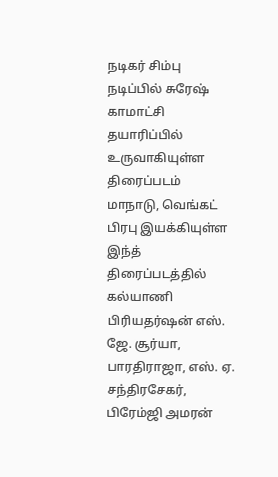நடிகர் சிம்பு நடிப்பில் சுரேஷ் காமாட்சி தயாரிப்பில் உருவாகியுள்ள திரைப்படம் மாநாடு, வெங்கட் பிரபு இயக்கியுள்ள இந்த் திரைப்படத்தில் கல்யாணி பிரியதர்ஷன் எஸ். ஜே. சூர்யா, பாரதிராஜா, எஸ். ஏ. சந்திரசேகர், பிரேம்ஜி அமரன்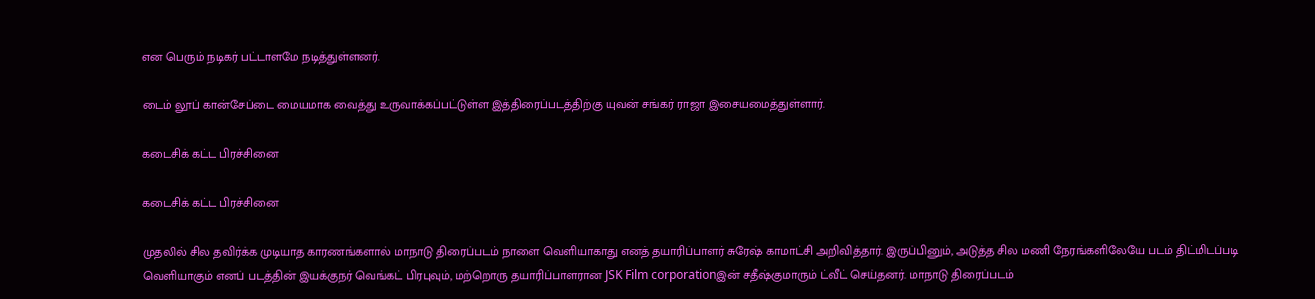என பெரும் நடிகர் பட்டாளமே நடித்துள்ளனர்.

டைம் லூப் கான்சேப்டை மையமாக வைத்து உருவாக்கப்பட்டுள்ள இத்திரைப்படத்திற்கு யுவன் சங்கர் ராஜா இசையமைத்துள்ளார்.

கடைசிக் கட்ட பிரச்சினை

கடைசிக் கட்ட பிரச்சினை

முதலில் சில தவிர்க்க முடியாத காரணங்களால் மாநாடு திரைப்படம் நாளை வெளியாகாது எனத் தயாரிப்பாளர் சுரேஷ் காமாட்சி அறிவித்தார். இருப்பினும், அடுத்த சில மணி நேரங்களிலேயே படம் திட்மிடப்படி வெளியாகும் எனப் படத்தின் இயக்குநர் வெங்கட் பிரபுவும், மற்றொரு தயாரிப்பாளரான JSK Film corporationஇன் சதீஷ்குமாரும் ட்வீட் செய்தனர். மாநாடு திரைப்படம்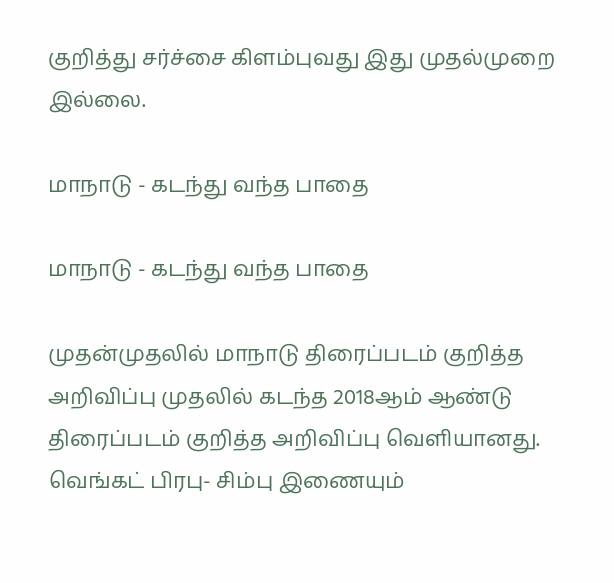குறித்து சர்ச்சை கிளம்புவது இது முதல்முறை இல்லை.

மாநாடு - கடந்து வந்த பாதை

மாநாடு - கடந்து வந்த பாதை

முதன்முதலில் மாநாடு திரைப்படம் குறித்த அறிவிப்பு முதலில் கடந்த 2018ஆம் ஆண்டு திரைப்படம் குறித்த அறிவிப்பு வெளியானது. வெங்கட் பிரபு- சிம்பு இணையும்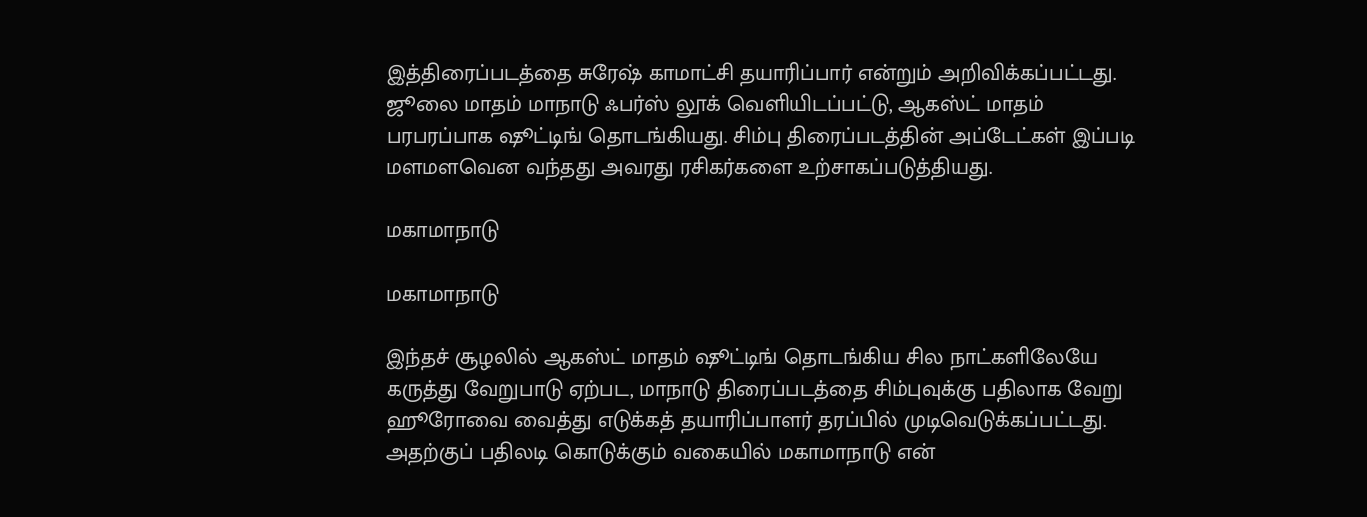இத்திரைப்படத்தை சுரேஷ் காமாட்சி தயாரிப்பார் என்றும் அறிவிக்கப்பட்டது. ஜூலை மாதம் மாநாடு ஃபர்ஸ் லூக் வெளியிடப்பட்டு, ஆகஸ்ட் மாதம் பரபரப்பாக ஷூட்டிங் தொடங்கியது. சிம்பு திரைப்படத்தின் அப்டேட்கள் இப்படி மளமளவென வந்தது அவரது ரசிகர்களை உற்சாகப்படுத்தியது.

மகாமாநாடு

மகாமாநாடு

இந்தச் சூழலில் ஆகஸ்ட் மாதம் ஷூட்டிங் தொடங்கிய சில நாட்களிலேயே கருத்து வேறுபாடு ஏற்பட, மாநாடு திரைப்படத்தை சிம்புவுக்கு பதிலாக வேறு ஹூரோவை வைத்து எடுக்கத் தயாரிப்பாளர் தரப்பில் முடிவெடுக்கப்பட்டது. அதற்குப் பதிலடி கொடுக்கும் வகையில் மகாமாநாடு என்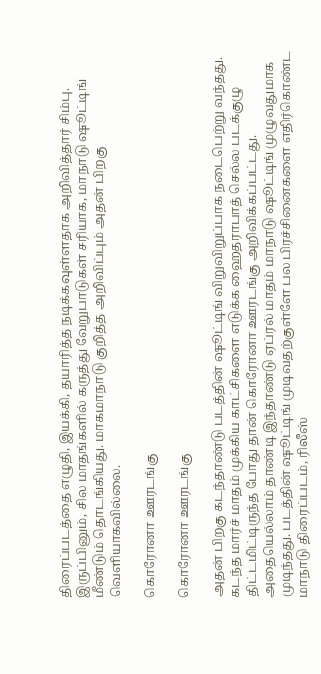திரைப்படத்தை எழுதி, இயக்கி, தயாரித்த நடிக்கவுள்ளதாக அறிவித்தார் சிம்பு. இருப்பினும், சில மாதங்களில் கருத்து வேறுபாடுகள் சரியாக, மாநாடு ஷூட்டிங் மீண்டும் தொடங்கியது. மாகமாநாடு குறித்த அறிவிப்பும் அதன் பிறகு வெளியாகவில்லை.

கொரோனா ஊரடங்கு

கொரோனா ஊரடங்கு

அதன் பிறகு கடந்தாண்டு படத்தின் ஷூட்டிங் விறுவிறுப்பாக நடைபெற்று வந்தது. கடந்த மார்ச் மாதம் முக்கிய காட்சிகளை எடுக்க ஹைதராபாத் செல்ல படக்குழு திட்டமிட்டிருந்த போது தான் கொரோனா ஊரடங்கு அறிவிக்கப்பட்டது. அதையெல்லாம் தாண்டி இந்தாண்டு ஏப்ரல் மாதம் மாநாடு ஷூட்டிங் முழுவதுமாக முடிந்தது. படத்தின் ஷூட்டிங் முடிவதற்குள்ளே பல பிரச்சினைகளை எதிர்கொண்ட மாநாடு திரைப்படம், ரிலீஸ்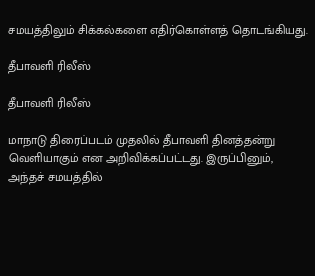சமயத்திலும் சிக்கல்களை எதிர்கொள்ளத் தொடங்கியது.

தீபாவளி ரிலீஸ்

தீபாவளி ரிலீஸ்

மாநாடு திரைப்படம் முதலில் தீபாவளி தினத்தன்று வெளியாகும் என அறிவிக்கப்பட்டது. இருப்பினும், அந்தச் சமயத்தில்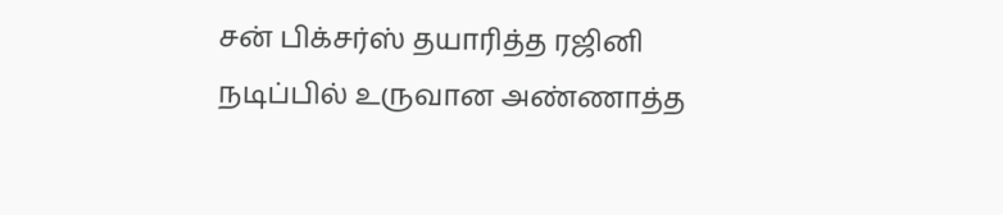சன் பிக்சர்ஸ் தயாரித்த ரஜினி நடிப்பில் உருவான அண்ணாத்த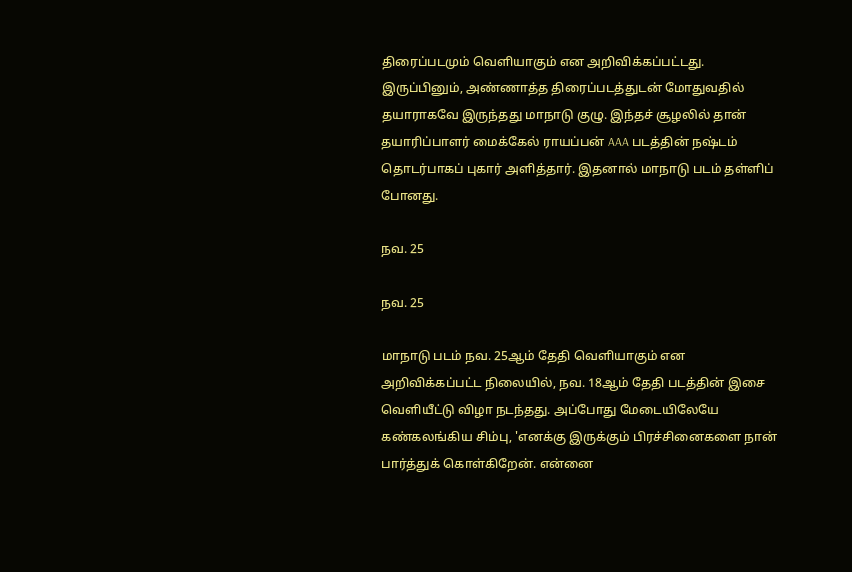திரைப்படமும் வெளியாகும் என அறிவிக்கப்பட்டது. இருப்பினும், அண்ணாத்த திரைப்படத்துடன் மோதுவதில் தயாராகவே இருந்தது மாநாடு குழு. இந்தச் சூழலில் தான் தயாரிப்பாளர் மைக்கேல் ராயப்பன் AAA படத்தின் நஷ்டம் தொடர்பாகப் புகார் அளித்தார். இதனால் மாநாடு படம் தள்ளிப் போனது.

நவ. 25

நவ. 25

மாநாடு படம் நவ. 25ஆம் தேதி வெளியாகும் என அறிவிக்கப்பட்ட நிலையில், நவ. 18ஆம் தேதி படத்தின் இசை வெளியீட்டு விழா நடந்தது. அப்போது மேடையிலேயே கண்கலங்கிய சிம்பு, 'எனக்கு இருக்கும் பிரச்சினைகளை நான் பார்த்துக் கொள்கிறேன். என்னை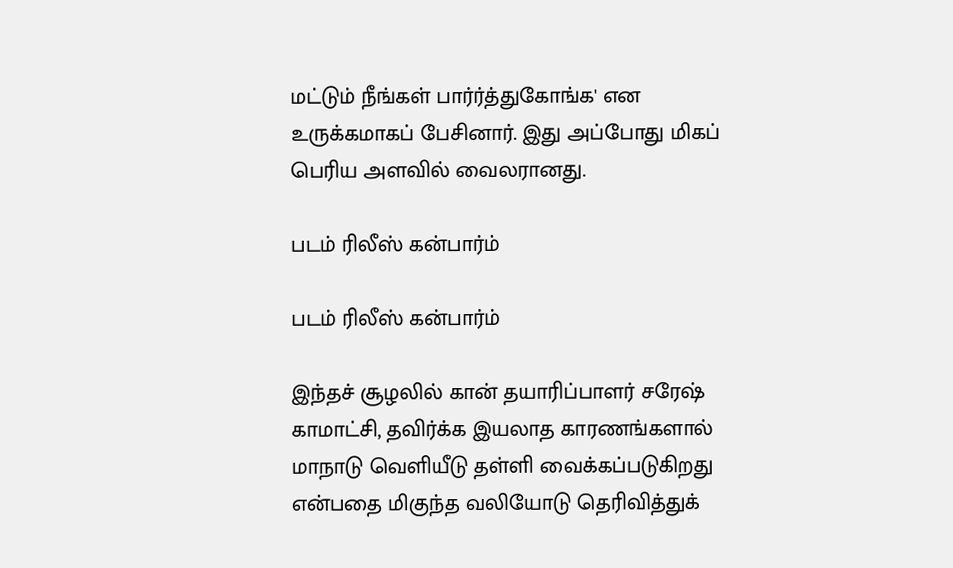மட்டும் நீங்கள் பார்ர்த்துகோங்க' என உருக்கமாகப் பேசினார். இது அப்போது மிகப் பெரிய அளவில் வைலரானது.

படம் ரிலீஸ் கன்பார்ம்

படம் ரிலீஸ் கன்பார்ம்

இந்தச் சூழலில் கான் தயாரிப்பாளர் சரேஷ் காமாட்சி, தவிர்க்க இயலாத காரணங்களால் மாநாடு வெளியீடு தள்ளி வைக்கப்படுகிறது என்பதை மிகுந்த வலியோடு தெரிவித்துக்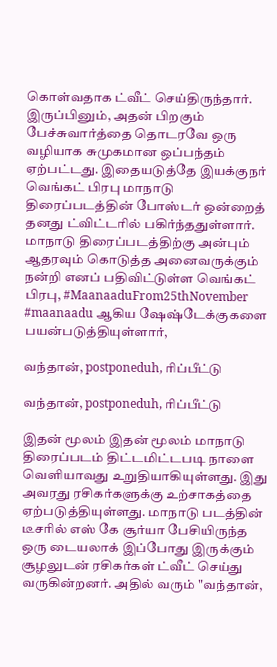கொள்வதாக ட்வீட் செய்திருந்தார். இருப்பினும், அதன் பிறகும் பேச்சுவார்த்தை தொடரவே ஒரு வழியாக சுமுகமான ஒப்பந்தம் ஏற்பட்டது. இதையடுத்தே இயக்குநர் வெங்கட் பிரபு மாநாடு திரைப்படத்தின் போஸ்டர் ஒன்றைத் தனது ட்விட்டரில் பகிர்ந்ததுள்ளார். மாநாடு திரைப்படத்திற்கு அன்பும் ஆதரவும் கொடுத்த அனைவருக்கும் நன்றி எனப் பதிவிட்டுள்ள வெங்கட் பிரபு, #MaanaaduFrom25thNovember #maanaadu ஆகிய ஷேஷ்டேக்குகளை பயன்படுத்தியுள்ளார்,

வந்தான், postponeduh, ரிப்பீட்டு

வந்தான், postponeduh, ரிப்பீட்டு

இதன் மூலம் இதன் மூலம் மாநாடு திரைப்படம் திட்டமிட்டபடி நாளை வெளியாவது உறுதியாகியுள்ளது. இது அவரது ரசிகர்களுக்கு உற்சாகத்தை ஏற்படுத்தியுள்ளது. மாநாடு படத்தின் டீசரில் எஸ் கே சூர்யா பேசியிருந்த ஒரு டையலாக் இப்போது இருக்கும் சூழலுடன் ரசிகர்கள் ட்வீட் செய்து வருகின்றனர். அதில் வரும் "வந்தான்,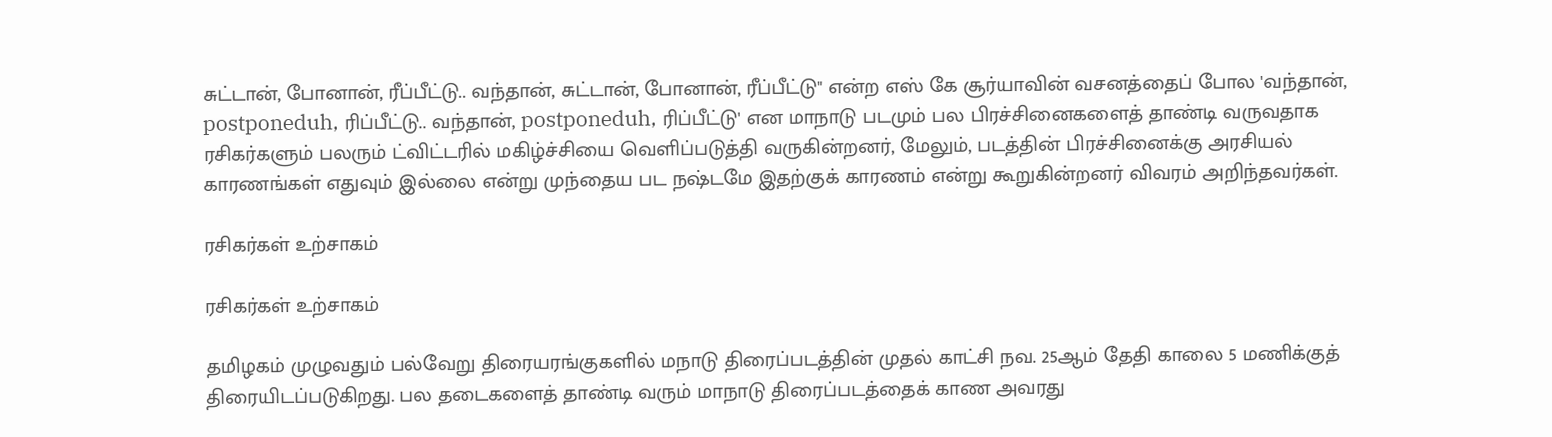சுட்டான், போனான், ரீப்பீட்டு.. வந்தான், சுட்டான், போனான், ரீப்பீட்டு" என்ற எஸ் கே சூர்யாவின் வசனத்தைப் போல 'வந்தான், postponeduh, ரிப்பீட்டு.. வந்தான், postponeduh, ரிப்பீட்டு' என மாநாடு படமும் பல பிரச்சினைகளைத் தாண்டி வருவதாக ரசிகர்களும் பலரும் ட்விட்டரில் மகிழ்ச்சியை வெளிப்படுத்தி வருகின்றனர், மேலும், படத்தின் பிரச்சினைக்கு அரசியல் காரணங்கள் எதுவும் இல்லை என்று முந்தைய பட நஷ்டமே இதற்குக் காரணம் என்று கூறுகின்றனர் விவரம் அறிந்தவர்கள்.

ரசிகர்கள் உற்சாகம்

ரசிகர்கள் உற்சாகம்

தமிழகம் முழுவதும் பல்வேறு திரையரங்குகளில் மநாடு திரைப்படத்தின் முதல் காட்சி நவ. 25ஆம் தேதி காலை 5 மணிக்குத் திரையிடப்படுகிறது. பல தடைகளைத் தாண்டி வரும் மாநாடு திரைப்படத்தைக் காண அவரது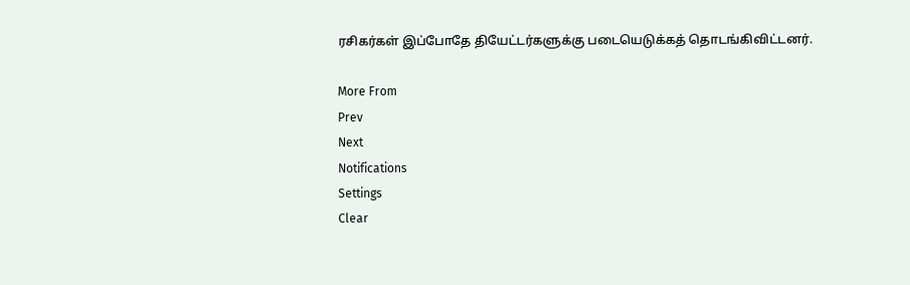ரசிகர்கள் இப்போதே தியேட்டர்களுக்கு படையெடுக்கத் தொடங்கிவிட்டனர்.

More From
Prev
Next
Notifications
Settings
Clear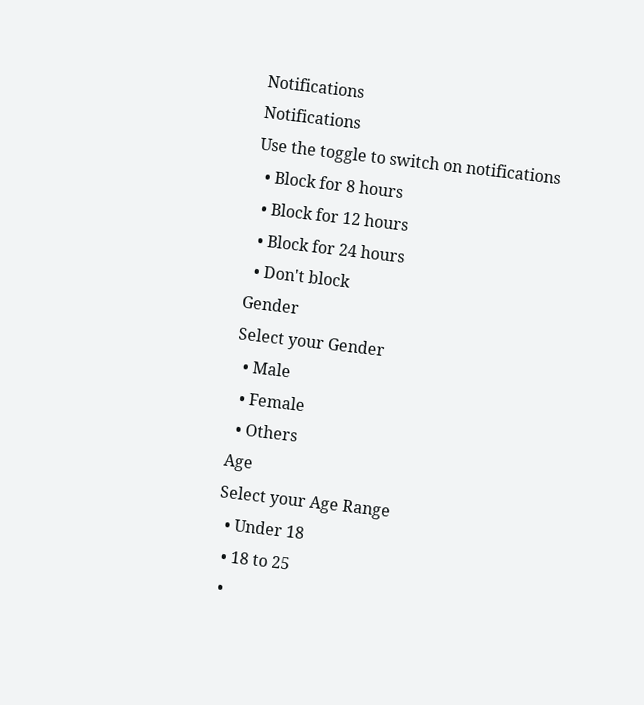Notifications
Notifications
Use the toggle to switch on notifications
  • Block for 8 hours
  • Block for 12 hours
  • Block for 24 hours
  • Don't block
Gender
Select your Gender
  • Male
  • Female
  • Others
Age
Select your Age Range
  • Under 18
  • 18 to 25
  •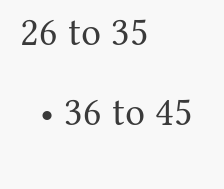26 to 35
  • 36 to 45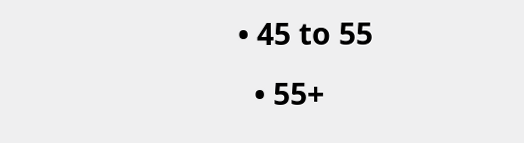• 45 to 55
  • 55+